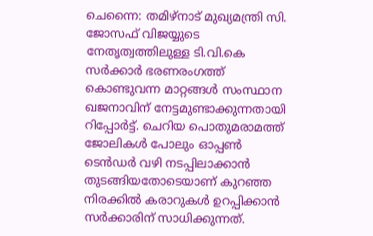ചെന്നൈ: തമിഴ്നാട് മുഖ്യമന്ത്രി സി. ജോസഫ് വിജയ്യുടെ നേതൃത്വത്തിലുള്ള ടി.വി.കെ സർക്കാർ ഭരണരംഗത്ത് കൊണ്ടുവന്ന മാറ്റങ്ങൾ സംസ്ഥാന ഖജനാവിന് നേട്ടമുണ്ടാക്കുന്നതായി റിപ്പോർട്ട്. ചെറിയ പൊതുമരാമത്ത് ജോലികൾ പോലും ഓപ്പൺ ടെൻഡർ വഴി നടപ്പിലാക്കാൻ തുടങ്ങിയതോടെയാണ് കുറഞ്ഞ നിരക്കിൽ കരാറുകൾ ഉറപ്പിക്കാൻ സർക്കാരിന് സാധിക്കുന്നത്.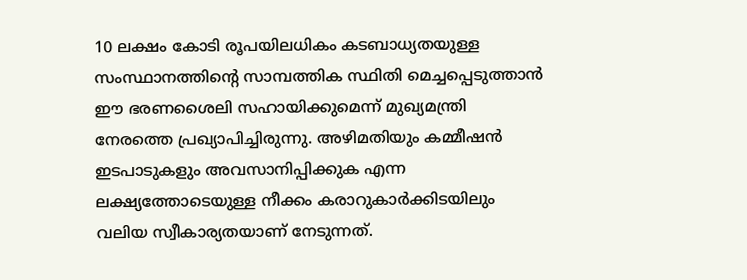10 ലക്ഷം കോടി രൂപയിലധികം കടബാധ്യതയുള്ള സംസ്ഥാനത്തിന്റെ സാമ്പത്തിക സ്ഥിതി മെച്ചപ്പെടുത്താൻ ഈ ഭരണശൈലി സഹായിക്കുമെന്ന് മുഖ്യമന്ത്രി നേരത്തെ പ്രഖ്യാപിച്ചിരുന്നു. അഴിമതിയും കമ്മീഷൻ ഇടപാടുകളും അവസാനിപ്പിക്കുക എന്ന ലക്ഷ്യത്തോടെയുള്ള നീക്കം കരാറുകാർക്കിടയിലും വലിയ സ്വീകാര്യതയാണ് നേടുന്നത്.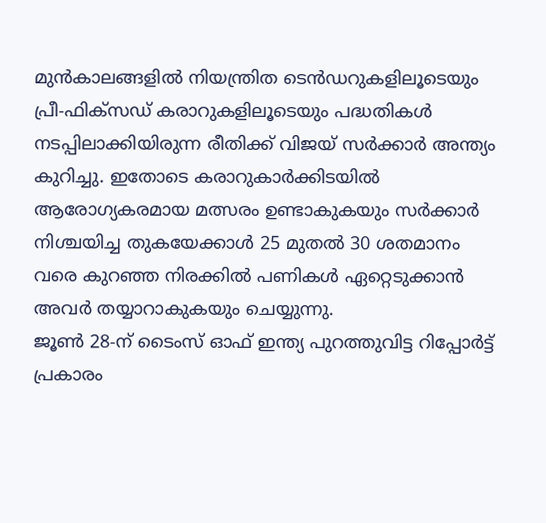മുൻകാലങ്ങളിൽ നിയന്ത്രിത ടെൻഡറുകളിലൂടെയും പ്രീ-ഫിക്സഡ് കരാറുകളിലൂടെയും പദ്ധതികൾ നടപ്പിലാക്കിയിരുന്ന രീതിക്ക് വിജയ് സർക്കാർ അന്ത്യം കുറിച്ചു. ഇതോടെ കരാറുകാർക്കിടയിൽ ആരോഗ്യകരമായ മത്സരം ഉണ്ടാകുകയും സർക്കാർ നിശ്ചയിച്ച തുകയേക്കാൾ 25 മുതൽ 30 ശതമാനം വരെ കുറഞ്ഞ നിരക്കിൽ പണികൾ ഏറ്റെടുക്കാൻ അവർ തയ്യാറാകുകയും ചെയ്യുന്നു.
ജൂൺ 28-ന് ടൈംസ് ഓഫ് ഇന്ത്യ പുറത്തുവിട്ട റിപ്പോർട്ട് പ്രകാരം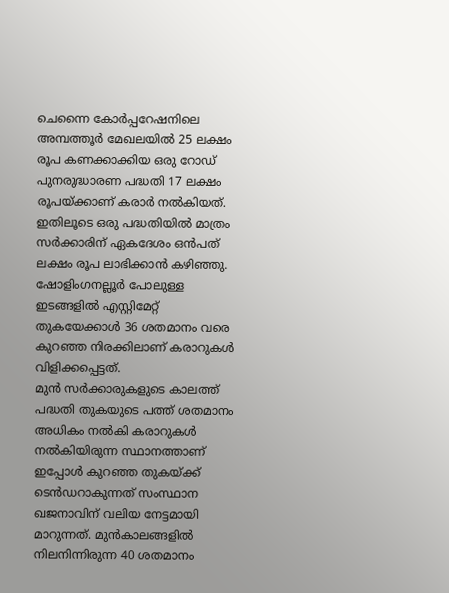ചെന്നൈ കോർപ്പറേഷനിലെ അമ്പത്തൂർ മേഖലയിൽ 25 ലക്ഷം രൂപ കണക്കാക്കിയ ഒരു റോഡ് പുനരുദ്ധാരണ പദ്ധതി 17 ലക്ഷം രൂപയ്ക്കാണ് കരാർ നൽകിയത്. ഇതിലൂടെ ഒരു പദ്ധതിയിൽ മാത്രം സർക്കാരിന് ഏകദേശം ഒൻപത് ലക്ഷം രൂപ ലാഭിക്കാൻ കഴിഞ്ഞു. ഷോളിംഗനല്ലൂർ പോലുള്ള ഇടങ്ങളിൽ എസ്റ്റിമേറ്റ് തുകയേക്കാൾ 36 ശതമാനം വരെ കുറഞ്ഞ നിരക്കിലാണ് കരാറുകൾ വിളിക്കപ്പെട്ടത്.
മുൻ സർക്കാരുകളുടെ കാലത്ത് പദ്ധതി തുകയുടെ പത്ത് ശതമാനം അധികം നൽകി കരാറുകൾ നൽകിയിരുന്ന സ്ഥാനത്താണ് ഇപ്പോൾ കുറഞ്ഞ തുകയ്ക്ക് ടെൻഡറാകുന്നത് സംസ്ഥാന ഖജനാവിന് വലിയ നേട്ടമായി മാറുന്നത്. മുൻകാലങ്ങളിൽ നിലനിന്നിരുന്ന 40 ശതമാനം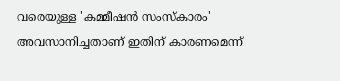വരെയുള്ള 'കമ്മീഷൻ സംസ്കാരം' അവസാനിച്ചതാണ് ഇതിന് കാരണമെന്ന്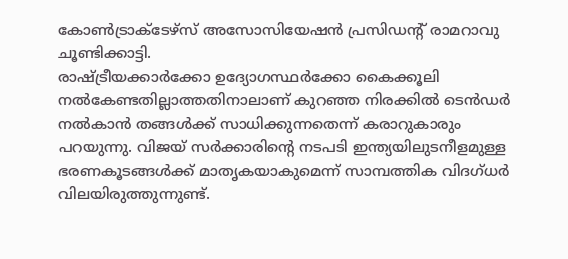കോൺട്രാക്ടേഴ്സ് അസോസിയേഷൻ പ്രസിഡന്റ് രാമറാവു ചൂണ്ടിക്കാട്ടി.
രാഷ്ട്രീയക്കാർക്കോ ഉദ്യോഗസ്ഥർക്കോ കൈക്കൂലി നൽകേണ്ടതില്ലാത്തതിനാലാണ് കുറഞ്ഞ നിരക്കിൽ ടെൻഡർ നൽകാൻ തങ്ങൾക്ക് സാധിക്കുന്നതെന്ന് കരാറുകാരും പറയുന്നു. വിജയ് സർക്കാരിന്റെ നടപടി ഇന്ത്യയിലുടനീളമുള്ള ഭരണകൂടങ്ങൾക്ക് മാതൃകയാകുമെന്ന് സാമ്പത്തിക വിദഗ്ധർ വിലയിരുത്തുന്നുണ്ട്.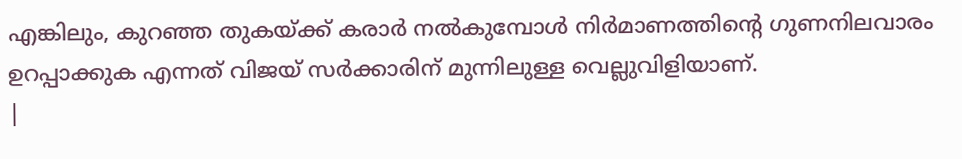എങ്കിലും, കുറഞ്ഞ തുകയ്ക്ക് കരാർ നൽകുമ്പോൾ നിർമാണത്തിന്റെ ഗുണനിലവാരം ഉറപ്പാക്കുക എന്നത് വിജയ് സർക്കാരിന് മുന്നിലുള്ള വെല്ലുവിളിയാണ്.
|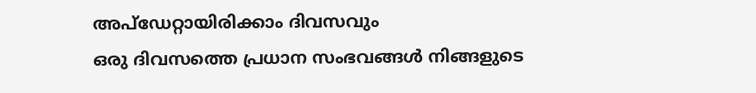അപ്ഡേറ്റായിരിക്കാം ദിവസവും
ഒരു ദിവസത്തെ പ്രധാന സംഭവങ്ങൾ നിങ്ങളുടെ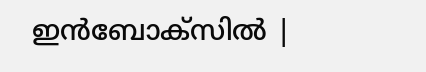ഇൻബോക്സിൽ |